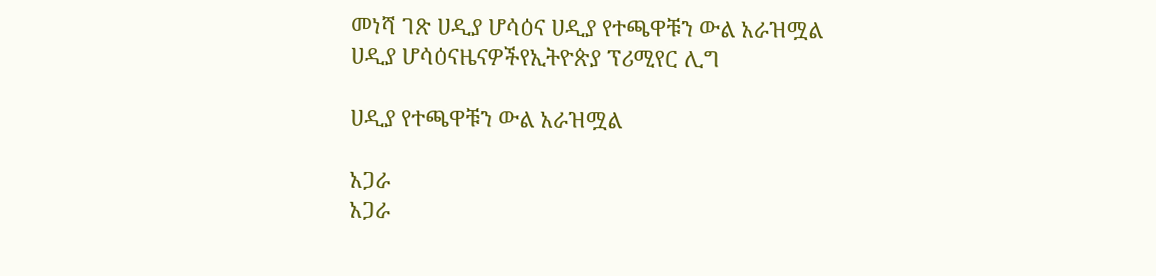መነሻ ገጽ ሀዲያ ሆሳዕና ሀዲያ የተጫዋቹን ውል አራዝሟል
ሀዲያ ሆሳዕናዜናዎችየኢትዮጵያ ፕሪሚየር ሊግ

ሀዲያ የተጫዋቹን ውል አራዝሟል

አጋራ
አጋራ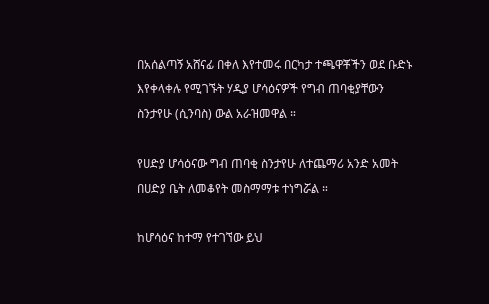በአሰልጣኝ አሸናፊ በቀለ እየተመሩ በርካታ ተጫዋቾችን ወደ ቡድኑ እየቀላቀሉ የሚገኙት ሃዲያ ሆሳዕናዎች የግብ ጠባቂያቸውን ስንታየሁ (ሲንባስ) ውል አራዝመዋል ።

የሀድያ ሆሳዕናው ግብ ጠባቂ ስንታየሁ ለተጨማሪ አንድ አመት በሀድያ ቤት ለመቆየት መስማማቱ ተነግሯል ።

ከሆሳዕና ከተማ የተገኘው ይህ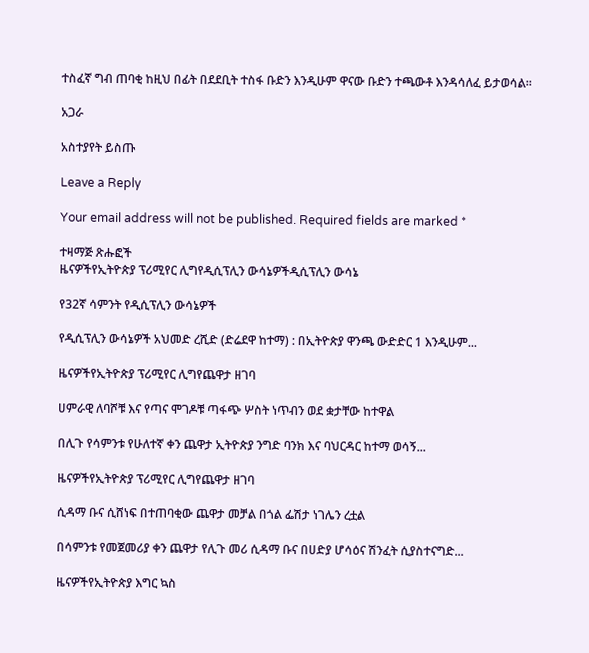ተስፈኛ ግብ ጠባቂ ከዚህ በፊት በደደቢት ተስፋ ቡድን እንዲሁም ዋናው ቡድን ተጫውቶ እንዳሳለፈ ይታወሳል።

አጋራ

አስተያየት ይስጡ

Leave a Reply

Your email address will not be published. Required fields are marked *

ተዛማጅ ጽሑፎች
ዜናዎችየኢትዮጵያ ፕሪሚየር ሊግየዲሲፕሊን ውሳኔዎችዲሲፕሊን ውሳኔ

የ32ኛ ሳምንት የዲሲፕሊን ውሳኔዎች

የዲሲፕሊን ውሳኔዎች አህመድ ረሺድ (ድሬደዋ ከተማ) : በኢትዮጵያ ዋንጫ ውድድር 1 እንዲሁም...

ዜናዎችየኢትዮጵያ ፕሪሚየር ሊግየጨዋታ ዘገባ

ሀምራዊ ለባሾቹ እና የጣና ሞገዶቹ ጣፋጭ ሦስት ነጥብን ወደ ቋታቸው ከተዋል

በሊጉ የሳምንቱ የሁለተኛ ቀን ጨዋታ ኢትዮጵያ ንግድ ባንክ እና ባህርዳር ከተማ ወሳኝ...

ዜናዎችየኢትዮጵያ ፕሪሚየር ሊግየጨዋታ ዘገባ

ሲዳማ ቡና ሲሸነፍ በተጠባቂው ጨዋታ መቻል በጎል ፌሽታ ነገሌን ረቷል

በሳምንቱ የመጀመሪያ ቀን ጨዋታ የሊጉ መሪ ሲዳማ ቡና በሀድያ ሆሳዕና ሽንፈት ሲያስተናግድ...

ዜናዎችየኢትዮጵያ እግር ኳስ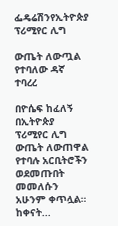ፌዴሬሽንየኢትዮጵያ ፕሪሚየር ሊግ

ውጤት ለውጧል የተባለው ዳኛ ተባረረ

በዮሴፍ ከፈለኝ በኢትዮጵያ ፕሪሚየር ሊግ ውጤት ለውጠዋል የተባሉ አርቢትሮችን ወደመጡበት መመለሱን አሁንም ቀጥሏል። ከቀናት...